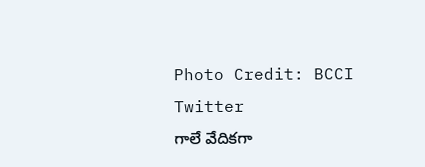Photo Credit: BCCI Twitter
గాలే వేదికగా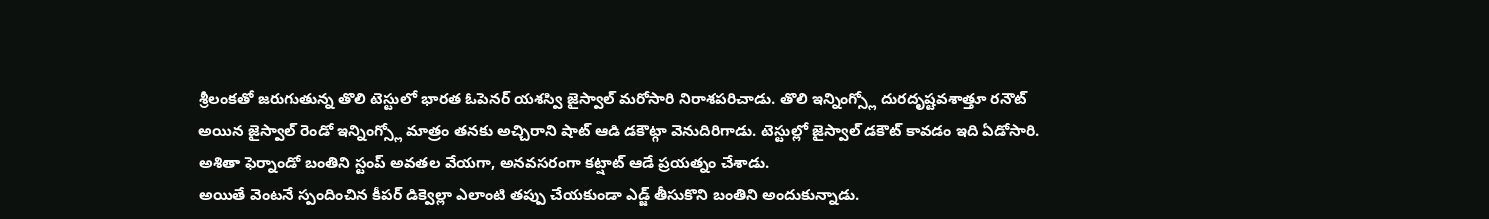శ్రీలంకతో జరుగుతున్న తొలి టెస్టులో భారత ఓపెనర్ యశస్వి జైస్వాల్ మరోసారి నిరాశపరిచాడు. తొలి ఇన్నింగ్స్లో దురదృష్టవశాత్తూ రనౌట్ అయిన జైస్వాల్ రెండో ఇన్నింగ్స్లో మాత్రం తనకు అచ్చిరాని షాట్ ఆడి డకౌట్గా వెనుదిరిగాడు. టెస్టుల్లో జైస్వాల్ డకౌట్ కావడం ఇది ఏడోసారి. అశితా ఫెర్నాండో బంతిని స్టంప్ అవతల వేయగా, అనవసరంగా కట్షాట్ ఆడే ప్రయత్నం చేశాడు.
అయితే వెంటనే స్పందించిన కీపర్ డిక్వెల్లా ఎలాంటి తప్పు చేయకుండా ఎడ్జ్ తీసుకొని బంతిని అందుకున్నాడు.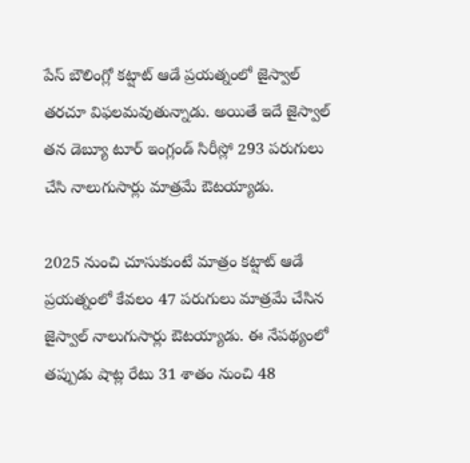పేస్ బౌలింగ్లో కట్షాట్ ఆడే ప్రయత్నంలో జైస్వాల్ తరచూ విఫలమవుతున్నాడు. అయితే ఇదే జైస్వాల్ తన డెబ్యూ టూర్ ఇంగ్లండ్ సిరీస్లో 293 పరుగులు చేసి నాలుగుసార్లు మాత్రమే ఔటయ్యాడు.

2025 నుంచి చూసుకుంటే మాత్రం కట్షాట్ ఆడే ప్రయత్నంలో కేవలం 47 పరుగులు మాత్రమే చేసిన జైస్వాల్ నాలుగుసార్లు ఔటయ్యాడు. ఈ నేపథ్యంలో తప్పుడు షాట్ల రేటు 31 శాతం నుంచి 48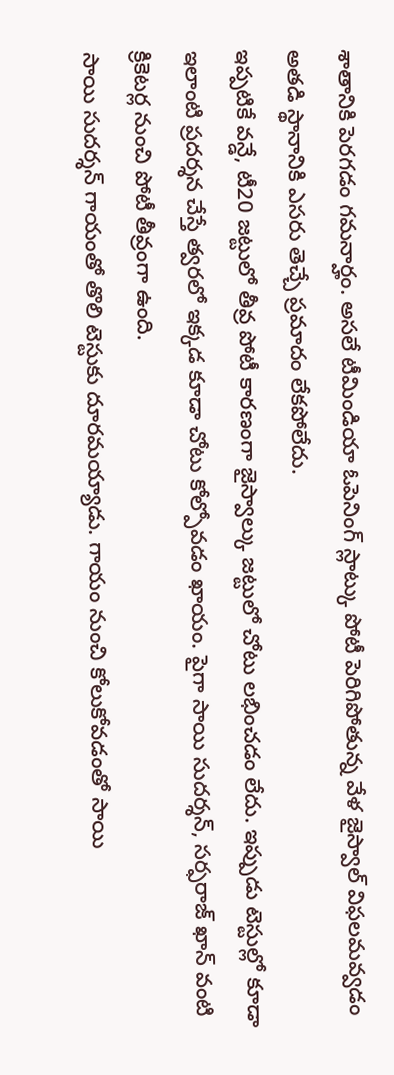శాతానికి పెరగడం గమనార్హం. అసలే టీమిండియా ఓపెనింగ్ స్లాట్కు పోటీ పెరిగిపోతున్న వేళ జైస్వాల్ విఫలమవ్వడం అతడి స్థానానికి ఎసరు తెచ్చే ప్రమాదం లేకపోలేదు.
ఇప్పటికే వన్డే, టీ20 జట్టులో తీవ్ర పోటీ కారణంగా జైస్వాల్కు జట్టులో చోటు లభించడం లేదు. ఇప్పుడు టెస్టుల్లో కూడా ఇలాంటి ప్రదర్శన చేస్తే త్వరలో ఇక్కడ కూడా చోటు కోల్పోవడం ఖాయం. పైగా సాయి సుదర్శన్, సర్ఫరాజ్ ఖాన్ వంటి క్రికెటర్ల నుంచి పోటీ తీవ్రంగా ఉంది.
సాయి సుదర్శన్ గాయంతో తొలి టెస్టుకు దూరమయ్యాడు. గాయం నుంచి కోలుకోవడంతో సాయి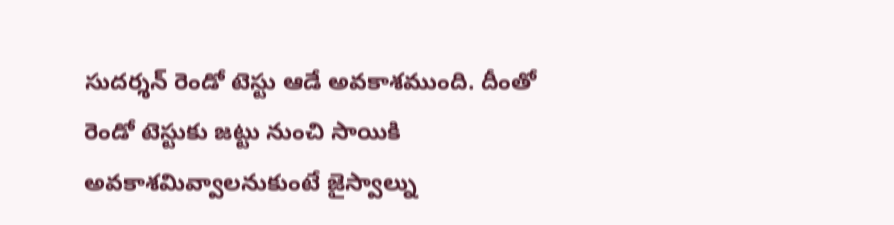సుదర్శన్ రెండో టెస్టు ఆడే అవకాశముంది. దీంతో రెండో టెస్టుకు జట్టు నుంచి సాయికి అవకాశమివ్వాలనుకుంటే జైస్వాల్ను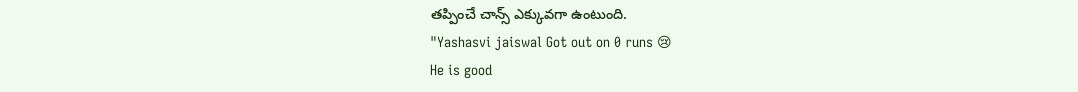తప్పించే చాన్స్ ఎక్కువగా ఉంటుంది.
"Yashasvi jaiswal Got out on 0 runs 😢
He is good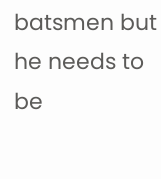batsmen but he needs to be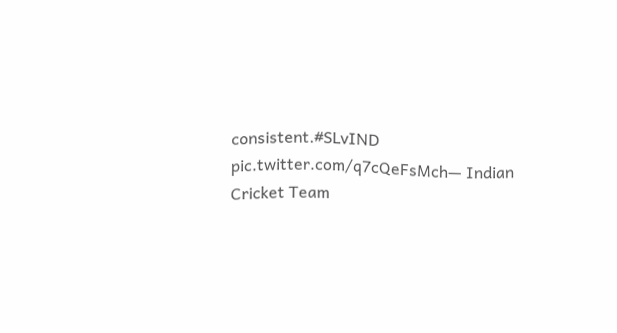consistent.#SLvIND pic.twitter.com/q7cQeFsMch— Indian Cricket Team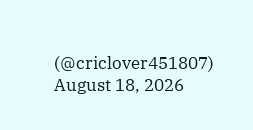(@criclover451807) August 18, 2026